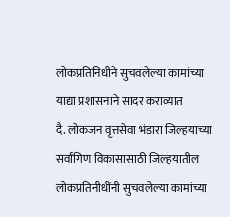लोकप्रतिनिधीने सुचवलेल्या कामांच्या याद्या प्रशासनाने सादर कराव्यात
दै. लोकजन वृत्तसेवा भंडारा जिल्हयाच्या सर्वांगिण विकासासाठी जिल्हयातील लोकप्रतिनीधींनी सुचवलेल्या कामांच्या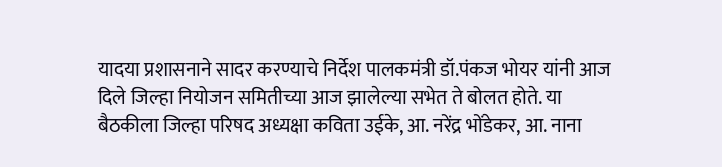यादया प्रशासनाने सादर करण्याचे निर्देश पालकमंत्री डॉ.पंकज भोयर यांनी आज दिले जिल्हा नियोजन समितीच्या आज झालेल्या सभेत ते बोलत होते. या बैठकीला जिल्हा परिषद अध्यक्षा कविता उईके, आ. नरेंद्र भोंडेकर, आ. नाना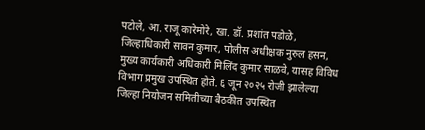पटोले, आ. राजू कारेमोरे, खा. डॉ. प्रशांत पडोळे, जिल्हाधिकारी सावन कुमार, पोलीस अधीक्षक नुरुल हसन, मुख्य कार्यकारी अधिकारी मिलिंद कुमार साळवे, यासह विविध विभाग प्रमुख उपस्थित होते. ६ जून २०२५ रोजी झालेल्या जिल्हा नियोजन समितीच्या बैठकीत उपस्थित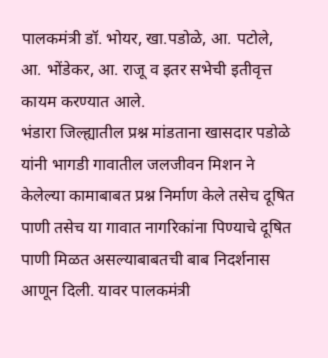पालकमंत्री डॉ. भोयर, खा.पडोळे, आ. पटोले, आ. भोंडेकर, आ. राजू व इतर सभेची इतीवृत्त कायम करण्यात आले.
भंडारा जिल्ह्यातील प्रश्न मांडताना खासदार पडोळे यांनी भागडी गावातील जलजीवन मिशन ने केलेल्या कामाबाबत प्रश्न निर्माण केले तसेच दूषित पाणी तसेच या गावात नागरिकांना पिण्याचे दूषित पाणी मिळत असल्याबाबतची बाब निदर्शनास आणून दिली. यावर पालकमंत्री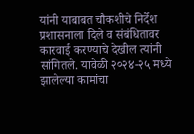यांनी याबाबत चौकशीचे निर्देश प्रशासनाला दिले व संबंधितावर कारवाई करण्याचे देखील त्यांनी सांगितले. यावेळी २०२४-२५ मध्ये झालेल्या कामांचा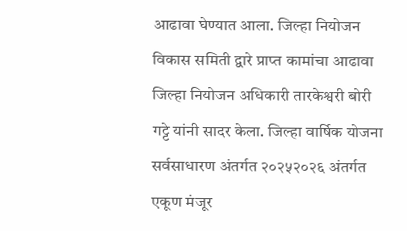आढावा घेण्यात आला. जिल्हा नियोजन विकास समिती द्वारे प्राप्त कामांचा आढावा जिल्हा नियोजन अधिकारी तारकेश्वरी बोरी गट्टे यांनी सादर केला. जिल्हा वार्षिक योजना सर्वसाधारण अंतर्गत २०२५२०२६ अंतर्गत एकूण मंजूर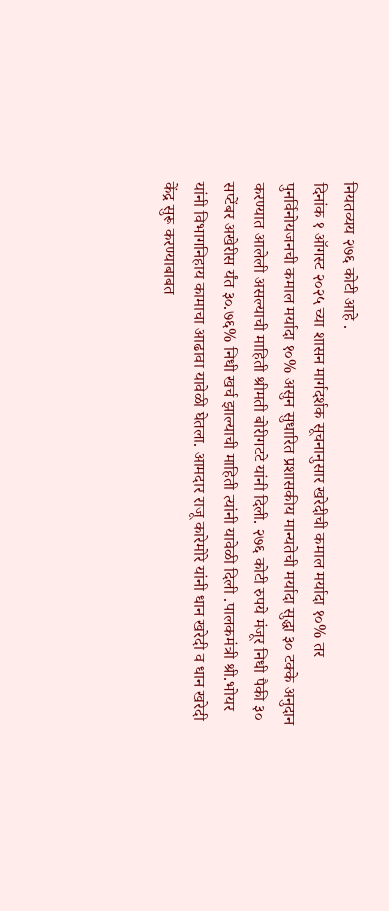नियतव्यय २७६ कोटी आहे .
दिनांक १ ऑगस्ट २०२५ च्या शासन मार्गदर्शक सूचनानुसार खरेदीची कमाल मर्यादा १०% तर पुनर्विनोयजनची कमाल मर्यादा १०% असुन सुधारित प्रशासकीय मान्यतेची मर्यादा सुद्धा ३० टक्के अनुदान करण्यात आलेली असल्याची माहिती श्रीमती बोरीगटटे यांनी दिली. २७६ कोटी रुपये मंजूर निधी पैकी ३० सप्टेंबर अखेरीस र्यंत ३०.७६% निधी खर्च झाल्याची माहिती त्यांनी यावेळी दिली .पालकमंत्री श्री.भोयर यांनी विभागनिहाय कामाचा आढावा यावेळी घेतला. आमदार राजू कारेमोरे यांनी धान खरेदी व धान खरेदी केंद्र सुरू करण्याबाबत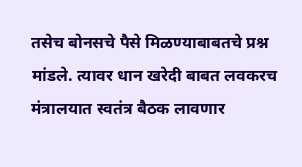तसेच बोनसचे पैसे मिळण्याबाबतचे प्रश्न मांडले. त्यावर धान खरेदी बाबत लवकरच मंत्रालयात स्वतंत्र बैठक लावणार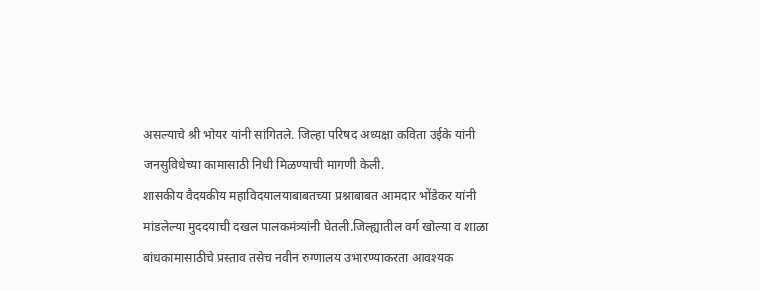असल्याचे श्री भोयर यांनी सांगितले. जिल्हा परिषद अध्यक्षा कविता उईके यांनी जनसुविधेच्या कामासाठी निधी मिळण्याची मागणी केली.
शासकीय वैदयकीय महाविदयालयाबाबतच्या प्रश्नाबाबत आमदार भोंडेकर यांनी मांडलेल्या मुददयाची दखल पालकमंत्र्यांनी घेतली.जिल्ह्यातील वर्ग खोल्या व शाळा बांधकामासाठीचे प्रस्ताव तसेच नवीन रुग्णालय उभारण्याकरता आवश्यक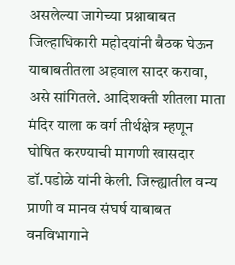असलेल्या जागेच्या प्रश्नाबाबत जिल्हाधिकारी महोदयांनी बैठक घेऊन याबाबतीतला अहवाल सादर करावा, असे सांगितले. आदिशक्ती शीतला माता मंदिर याला क वर्ग तीर्थक्षेत्र म्हणून घोषित करण्याची मागणी खासदार डॉ.पडोळे यांनी केली. जिल्ह्यातील वन्य प्राणी व मानव संघर्ष याबाबत वनविभागाने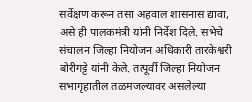सर्वेक्षण करून तसा अहवाल शासनास द्यावा, असे ही पालकमंत्री यांनी निर्देश दिले. सभेचे संचालन जिल्हा नियोजन अधिकारी तारकेश्वरी बोरीगट्टे यांनी केले. तत्पूर्वी जिल्हा नियोजन सभागृहातील तळमजल्यावर असलेल्या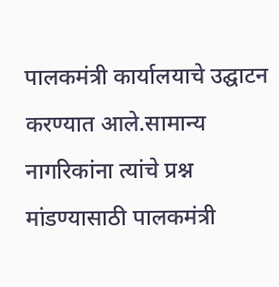पालकमंत्री कार्यालयाचे उद्घाटन करण्यात आले.सामान्य नागरिकांना त्यांचे प्रश्न मांडण्यासाठी पालकमंत्री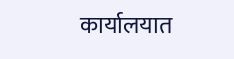कार्यालयात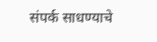संपर्क साधण्याचे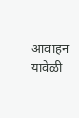आवाहन यावेळी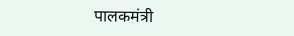पालकमंत्री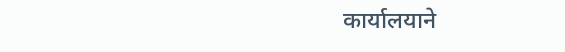कार्यालयाने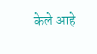केले आहे